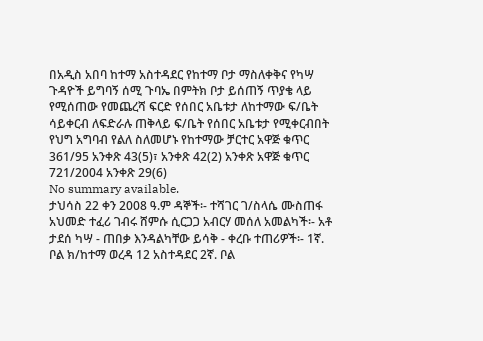በአዲስ አበባ ከተማ አስተዳደር የከተማ ቦታ ማስለቀቅና የካሣ ጉዳዮች ይግባኝ ሰሚ ጉባኤ በምትክ ቦታ ይሰጠኝ ጥያቄ ላይ የሚሰጠው የመጨረሻ ፍርድ የሰበር አቤቱታ ለከተማው ፍ/ቤት ሳይቀርብ ለፍድራሉ ጠቅላይ ፍ/ቤት የሰበር አቤቱታ የሚቀርብበት የህግ አግባብ የልለ ስለመሆኑ የከተማው ቻርተር አዋጅ ቁጥር 361/95 አንቀጽ 43(5)፣ አንቀጽ 42(2) አንቀጽ አዋጅ ቁጥር 721/2004 አንቀጽ 29(6)
No summary available.
ታህሳስ 22 ቀን 2008 ዓ.ም ዳኞች፡- ተሻገር ገ/ስላሴ ሙስጠፋ አህመድ ተፈሪ ገብሩ ሸምሱ ሲርጋጋ አብርሃ መሰለ አመልካች፡- አቶ ታደሰ ካሣ - ጠበቃ እንዳልካቸው ይሳቅ - ቀረቡ ተጠሪዎች፡- 1ኛ. ቦል ክ/ከተማ ወረዳ 12 አስተዳደር 2ኛ. ቦል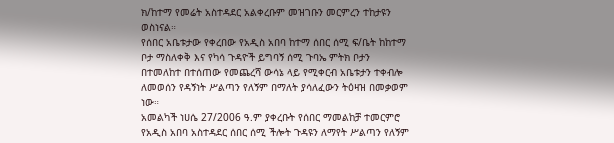ክ/ከተማ የመሬት አስተዳደር አልቀረቡም መዝገቡን መርምረን ተከታዩን ወስነናል።
የሰበር አቤቱታው የቀረበው የአዲስ አበባ ከተማ ሰበር ሰሚ ፍ/ቤት ከከተማ ቦታ ማስለቀቅ እና የካሳ ጉዳዮች ይግባኝ ሰሚ ጉባኤ ምትክ ቦታን በተመለከተ በተሰጠው የመጨረሻ ውሳኔ ላይ የሚቀርብ አቤቱታን ተቀብሎ ለመወሰን የዳኝነት ሥልጣን የለኝም በማለት ያሳለፈውን ትዕዛዝ በመቃወም ነው።
አመልካች ነሀሴ 27/2006 ዓ.ም ያቀረቡት የሰበር ማመልከቻ ተመርምሮ የአዲስ አበባ አስተዳደር ሰበር ሰሚ ችሎት ጉዳዩን ለማየት ሥልጣን የለኝም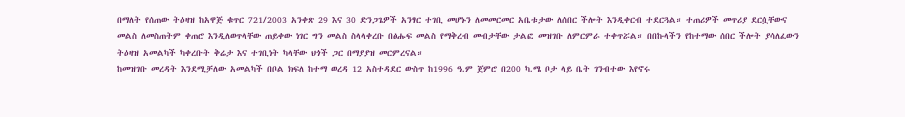በማለት የሰጠው ትዕዛዝ ከአዋጅ ቁጥር 721/2003 አንቀጽ 29 እና 30 ድንጋጌዎች አንፃር ተገቢ መሆኑን ለመመርመር አቤቱታው ለሰበር ችሎት እንዲቀርብ ተደርጓል። ተጠሪዎች መጥሪያ ደርሷቸውና መልስ ለመስጠትም ቀጠሮ እንዲለወጥላቸው ጠይቀው ነገር ግን መልስ ስላላቀረቡ በፅሑፍ መልስ የማቅረብ መብታቸው ታልፎ መዝገቡ ለምርምራ ተቀጥሯል። በበኩላችን የከተማው ሰበር ችሎት ያሳለፈውን ትዕዛዝ አመልካች ካቀረቡት ቅሬታ እና ተገቢነት ካላቸው ህጎች ጋር በማያያዝ መርምረናል።
ከመዝገቡ መረዳት እንደሚቻለው አመልካች በቦል ክፍለ ከተማ ወረዳ 12 አስተዳደር ውስጥ ከ1996 ዓ.ም ጀምሮ በ200 ካ.ሜ ቦታ ላይ ቤት ገንብተው እየኖሩ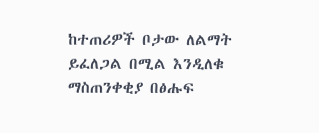ከተጠሪዎች ቦታው ለልማት ይፈለጋል በሚል እንዲለቁ ማስጠንቀቂያ በፅሑፍ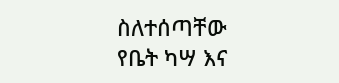ስለተሰጣቸው የቤት ካሣ እና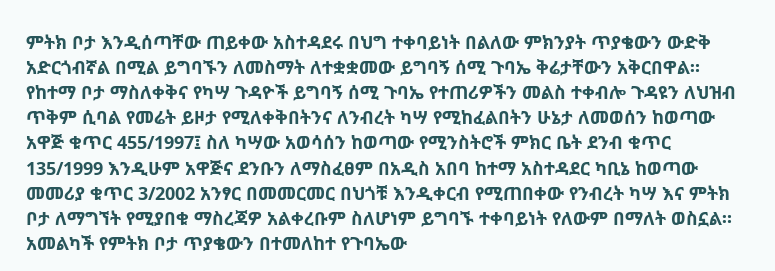ምትክ ቦታ እንዲሰጣቸው ጠይቀው አስተዳደሩ በህግ ተቀባይነት በልለው ምክንያት ጥያቄውን ውድቅ አድርጎብኛል በሚል ይግባኙን ለመስማት ለተቋቋመው ይግባኝ ሰሚ ጉባኤ ቅሬታቸውን አቅርበዋል።
የከተማ ቦታ ማስለቀቅና የካሣ ጉዳዮች ይግባኝ ሰሚ ጉባኤ የተጠሪዎችን መልስ ተቀብሎ ጉዳዩን ለህዝብ ጥቅም ሲባል የመሬት ይዞታ የሚለቀቅበትንና ለንብረት ካሣ የሚከፈልበትን ሁኔታ ለመወሰን ከወጣው አዋጅ ቁጥር 455/1997፤ ስለ ካሣው አወሳሰን ከወጣው የሚንስትሮች ምክር ቤት ደንብ ቁጥር 135/1999 እንዲሁም አዋጅና ደንቡን ለማስፈፀም በአዲስ አበባ ከተማ አስተዳደር ካቢኔ ከወጣው መመሪያ ቁጥር 3/2002 አንፃር በመመርመር በህጎቹ እንዲቀርብ የሚጠበቀው የንብረት ካሣ እና ምትክ ቦታ ለማግኘት የሚያበቁ ማስረጃዎ አልቀረቡም ስለሆነም ይግባኙ ተቀባይነት የለውም በማለት ወስኗል።
አመልካች የምትክ ቦታ ጥያቄውን በተመለከተ የጉባኤው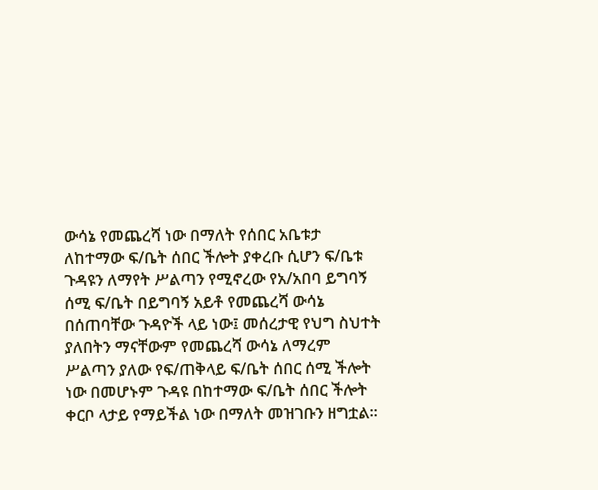ውሳኔ የመጨረሻ ነው በማለት የሰበር አቤቱታ ለከተማው ፍ/ቤት ሰበር ችሎት ያቀረቡ ሲሆን ፍ/ቤቱ ጉዳዩን ለማየት ሥልጣን የሚኖረው የአ/አበባ ይግባኝ ሰሚ ፍ/ቤት በይግባኝ አይቶ የመጨረሻ ውሳኔ በሰጠባቸው ጉዳዮች ላይ ነው፤ መሰረታዊ የህግ ስህተት ያለበትን ማናቸውም የመጨረሻ ውሳኔ ለማረም ሥልጣን ያለው የፍ/ጠቅላይ ፍ/ቤት ሰበር ሰሚ ችሎት ነው በመሆኑም ጉዳዩ በከተማው ፍ/ቤት ሰበር ችሎት ቀርቦ ላታይ የማይችል ነው በማለት መዝገቡን ዘግቷል።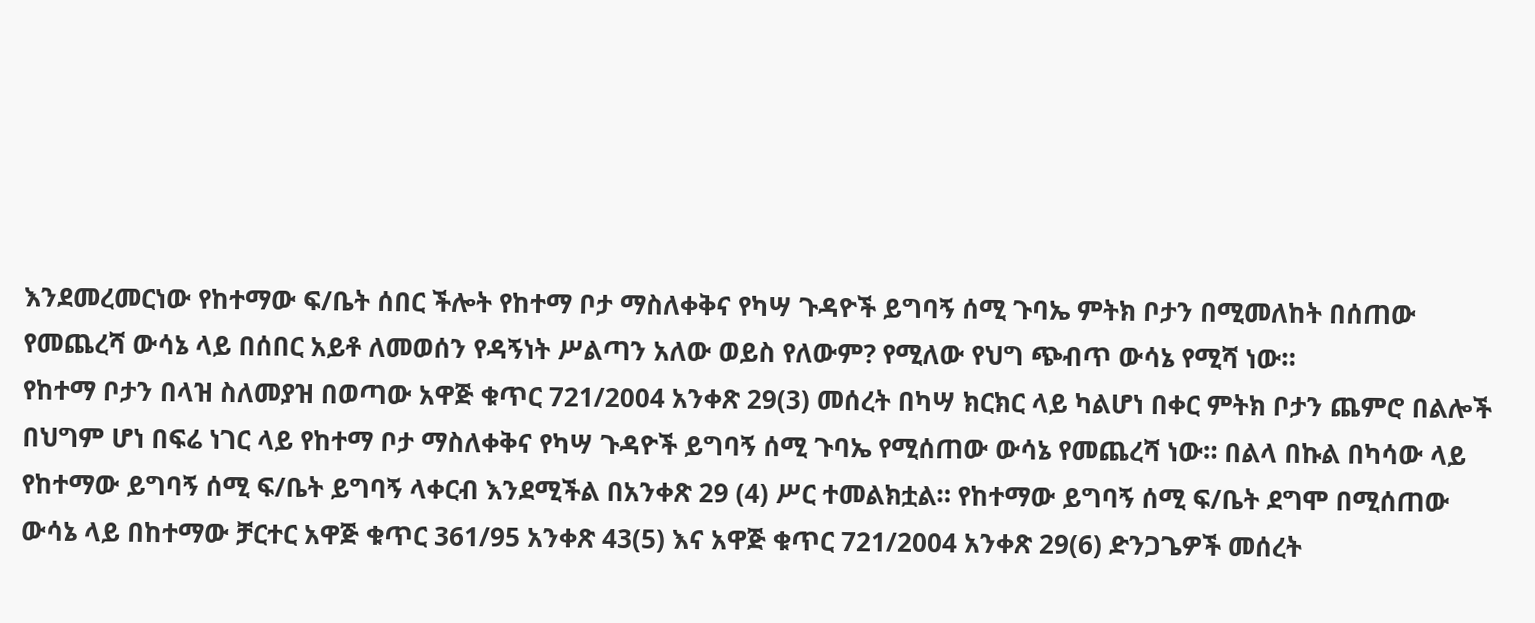እንደመረመርነው የከተማው ፍ/ቤት ሰበር ችሎት የከተማ ቦታ ማስለቀቅና የካሣ ጉዳዮች ይግባኝ ሰሚ ጉባኤ ምትክ ቦታን በሚመለከት በሰጠው የመጨረሻ ውሳኔ ላይ በሰበር አይቶ ለመወሰን የዳኝነት ሥልጣን አለው ወይስ የለውም? የሚለው የህግ ጭብጥ ውሳኔ የሚሻ ነው።
የከተማ ቦታን በላዝ ስለመያዝ በወጣው አዋጅ ቁጥር 721/2004 አንቀጽ 29(3) መሰረት በካሣ ክርክር ላይ ካልሆነ በቀር ምትክ ቦታን ጨምሮ በልሎች በህግም ሆነ በፍሬ ነገር ላይ የከተማ ቦታ ማስለቀቅና የካሣ ጉዳዮች ይግባኝ ሰሚ ጉባኤ የሚሰጠው ውሳኔ የመጨረሻ ነው። በልላ በኩል በካሳው ላይ የከተማው ይግባኝ ሰሚ ፍ/ቤት ይግባኝ ላቀርብ እንደሚችል በአንቀጽ 29 (4) ሥር ተመልክቷል። የከተማው ይግባኝ ሰሚ ፍ/ቤት ደግሞ በሚሰጠው ውሳኔ ላይ በከተማው ቻርተር አዋጅ ቁጥር 361/95 አንቀጽ 43(5) እና አዋጅ ቁጥር 721/2004 አንቀጽ 29(6) ድንጋጌዎች መሰረት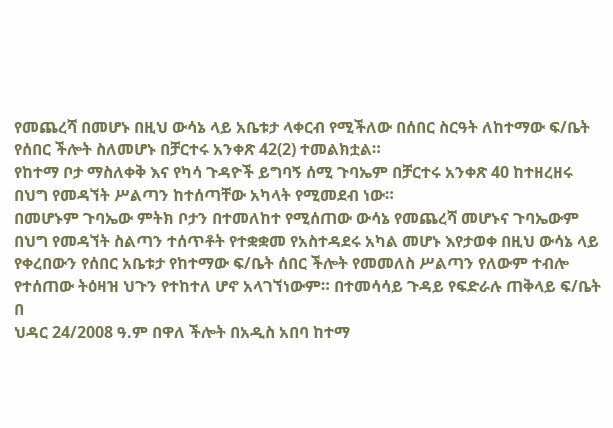የመጨረሻ በመሆኑ በዚህ ውሳኔ ላይ አቤቱታ ላቀርብ የሚችለው በሰበር ስርዓት ለከተማው ፍ/ቤት የሰበር ችሎት ስለመሆኑ በቻርተሩ አንቀጽ 42(2) ተመልክቷል።
የከተማ ቦታ ማስለቀቅ እና የካሳ ጉዳዮች ይግባኝ ሰሚ ጉባኤም በቻርተሩ አንቀጽ 40 ከተዘረዘሩ በህግ የመዳኘት ሥልጣን ከተሰጣቸው አካላት የሚመደብ ነው።
በመሆኑም ጉባኤው ምትክ ቦታን በተመለከተ የሚሰጠው ውሳኔ የመጨረሻ መሆኑና ጉባኤውም በህግ የመዳኘት ስልጣን ተሰጥቶት የተቋቋመ የአስተዳደሩ አካል መሆኑ እየታወቀ በዚህ ውሳኔ ላይ የቀረበውን የሰበር አቤቱታ የከተማው ፍ/ቤት ሰበር ችሎት የመመለስ ሥልጣን የለውም ተብሎ የተሰጠው ትዕዛዝ ህጉን የተከተለ ሆኖ አላገኘነውም። በተመሳሳይ ጉዳይ የፍድራሉ ጠቅላይ ፍ/ቤት በ
ህዳር 24/2008 ዓ.ም በዋለ ችሎት በአዲስ አበባ ከተማ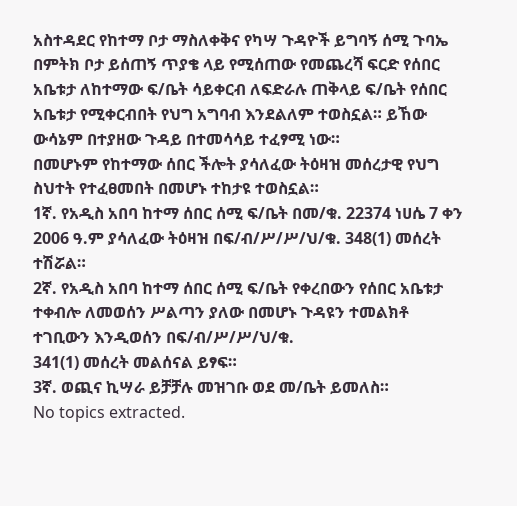አስተዳደር የከተማ ቦታ ማስለቀቅና የካሣ ጉዳዮች ይግባኝ ሰሚ ጉባኤ በምትክ ቦታ ይሰጠኝ ጥያቄ ላይ የሚሰጠው የመጨረሻ ፍርድ የሰበር አቤቱታ ለከተማው ፍ/ቤት ሳይቀርብ ለፍድራሉ ጠቅላይ ፍ/ቤት የሰበር አቤቱታ የሚቀርብበት የህግ አግባብ እንደልለም ተወስኗል። ይኸው ውሳኔም በተያዘው ጉዳይ በተመሳሳይ ተፈፃሚ ነው።
በመሆኑም የከተማው ሰበር ችሎት ያሳለፈው ትዕዛዝ መሰረታዊ የህግ ስህተት የተፈፀመበት በመሆኑ ተከታዩ ተወስኗል።
1ኛ. የአዲስ አበባ ከተማ ሰበር ሰሚ ፍ/ቤት በመ/ቁ. 22374 ነሀሴ 7 ቀን 2006 ዓ.ም ያሳለፈው ትዕዛዝ በፍ/ብ/ሥ/ሥ/ህ/ቁ. 348(1) መሰረት ተሽሯል።
2ኛ. የአዲስ አበባ ከተማ ሰበር ሰሚ ፍ/ቤት የቀረበውን የሰበር አቤቱታ ተቀብሎ ለመወሰን ሥልጣን ያለው በመሆኑ ጉዳዩን ተመልክቶ ተገቢውን እንዲወሰን በፍ/ብ/ሥ/ሥ/ህ/ቁ.
341(1) መሰረት መልሰናል ይፃፍ።
3ኛ. ወጪና ኪሣራ ይቻቻሉ መዝገቡ ወደ መ/ቤት ይመለስ።
No topics extracted.